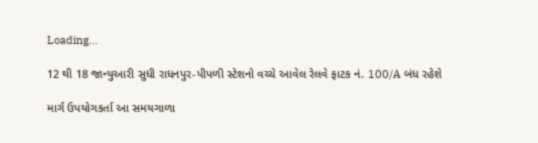Loading...

12 થી 18 જાન્યુઆરી સુધી રાધનપુર-પીપળી સ્ટેશનો વચ્ચે આવેલ રેલવે ફાટક નં. 100/A બંધ રહેશે

માર્ગ ઉપયોગકર્તા આ સમયગાળા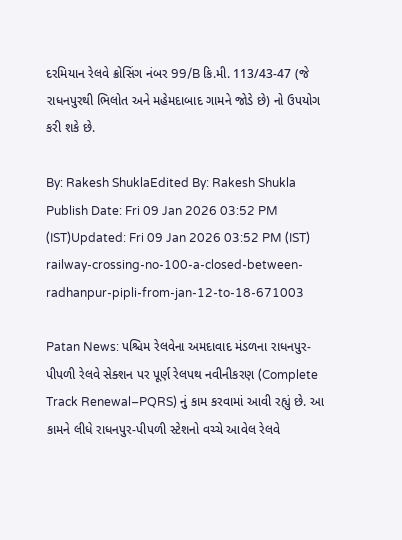દરમિયાન રેલવે ક્રોસિંગ નંબર 99/B કિ.મી. 113/43-47 (જે રાધનપુરથી ભિલોત અને મહેમદાબાદ ગામને જોડે છે) નો ઉપયોગ કરી શકે છે.

By: Rakesh ShuklaEdited By: Rakesh Shukla Publish Date: Fri 09 Jan 2026 03:52 PM (IST)Updated: Fri 09 Jan 2026 03:52 PM (IST)
railway-crossing-no-100-a-closed-between-radhanpur-pipli-from-jan-12-to-18-671003

Patan News: પશ્ચિમ રેલવેના અમદાવાદ મંડળના રાધનપુર-પીપળી રેલવે સેક્શન પર પૂર્ણ રેલપથ નવીનીકરણ (Complete Track Renewal–PQRS) નું કામ કરવામાં આવી રહ્યું છે. આ કામને લીધે રાધનપુર-પીપળી સ્ટેશનો વચ્ચે આવેલ રેલવે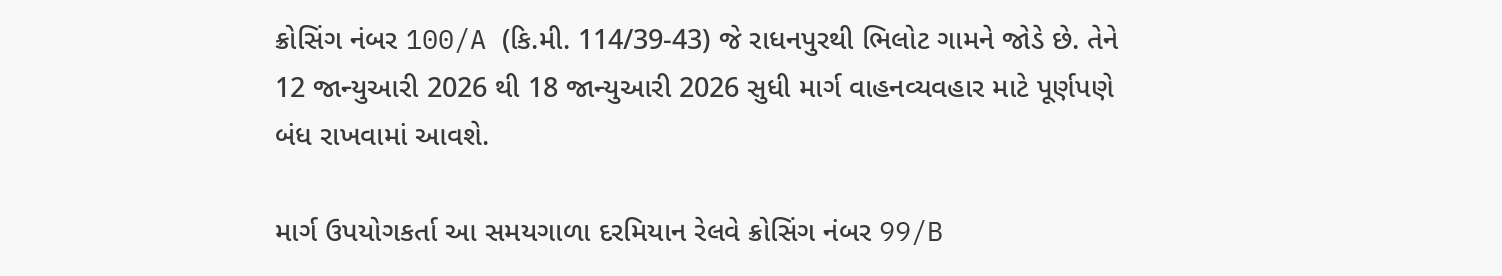ક્રોસિંગ નંબર 100/A (કિ.મી. 114/39-43) જે રાધનપુરથી ભિલોટ ગામને જોડે છે. તેને 12 જાન્યુઆરી 2026 થી 18 જાન્યુઆરી 2026 સુધી માર્ગ વાહનવ્યવહાર માટે પૂર્ણપણે બંધ રાખવામાં આવશે.

માર્ગ ઉપયોગકર્તા આ સમયગાળા દરમિયાન રેલવે ક્રોસિંગ નંબર 99/B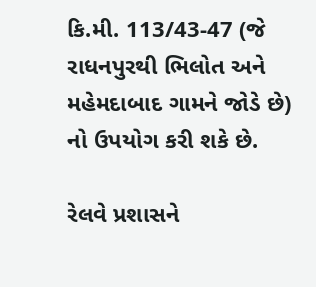કિ.મી. 113/43-47 (જે રાધનપુરથી ભિલોત અને મહેમદાબાદ ગામને જોડે છે) નો ઉપયોગ કરી શકે છે.

રેલવે પ્રશાસને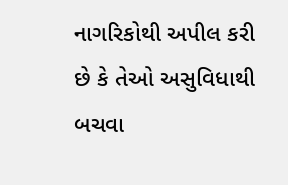નાગરિકોથી અપીલ કરી છે કે તેઓ અસુવિધાથી બચવા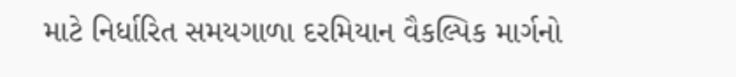માટે નિર્ધારિત સમયગાળા દરમિયાન વૈકલ્પિક માર્ગનો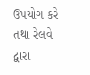ઉપયોગ કરે તથા રેલવે દ્વારા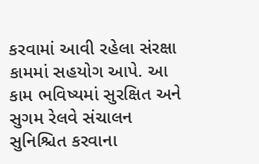કરવામાં આવી રહેલા સંરક્ષા કામમાં સહયોગ આપે. આ કામ ભવિષ્યમાં સુરક્ષિત અને સુગમ રેલવે સંચાલન સુનિશ્ચિત કરવાના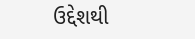ઉદ્દેશથી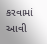કરવામાં આવી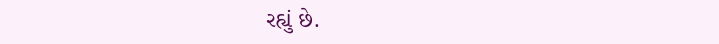રહ્યું છે.